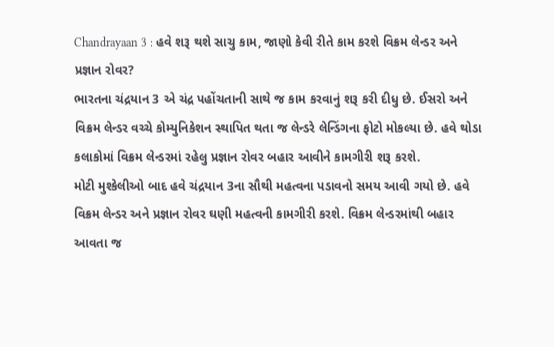Chandrayaan 3 : હવે શરૂ થશે સાચુ કામ, જાણો કેવી રીતે કામ કરશે વિક્રમ લેન્ડર અને પ્રજ્ઞાન રોવર?
ભારતના ચંદ્રયાન 3 એ ચંદ્ર પહોંચતાની સાથે જ કામ કરવાનું શરૂ કરી દીધુ છે. ઈસરો અને વિક્રમ લેન્ડર વચ્ચે કોમ્યુનિકેશન સ્થાપિત થતા જ લેન્ડરે લેન્ડિંગના ફોટો મોકલ્યા છે. હવે થોડા કલાકોમાં વિક્રમ લેન્ડરમાં રહેલુ પ્રજ્ઞાન રોવર બહાર આવીને કામગીરી શરૂ કરશે.
મોટી મુશ્કેલીઓ બાદ હવે ચંદ્રયાન 3ના સૌથી મહત્વના પડાવનો સમય આવી ગયો છે. હવે વિક્રમ લેન્ડર અને પ્રજ્ઞાન રોવર ઘણી મહત્વની કામગીરી કરશે. વિક્રમ લેન્ડરમાંથી બહાર આવતા જ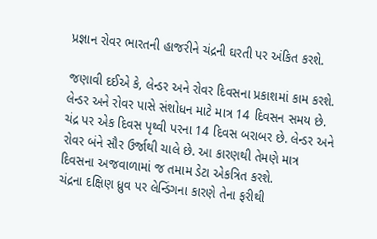પ્રજ્ઞાન રોવર ભારતની હાજરીને ચંદ્રની ઘરતી પર અંકિત કરશે.

જણાવી દઈએ કે, લેન્ડર અને રોવર દિવસના પ્રકાશમાં કામ કરશે. લેન્ડર અને રોવર પાસે સંશોધન માટે માત્ર 14 દિવસન સમય છે. ચંદ્ર પર એક દિવસ પૃથ્વી પરના 14 દિવસ બરાબર છે. લેન્ડર અને રોવર બંને સૌર ઉર્જાથી ચાલે છે. આ કારણથી તેમણે માત્ર દિવસના અજવાળામાં જ તમામ ડેટા એકત્રિત કરશે.
ચંદ્રના દક્ષિણ ધ્રુવ પર લેન્ડિંગના કારણે તેના ફરીથી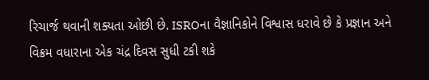રિચાર્જ થવાની શક્યતા ઓછી છે. ISROના વૈજ્ઞાનિકોને વિશ્વાસ ધરાવે છે કે પ્રજ્ઞાન અને વિક્રમ વધારાના એક ચંદ્ર દિવસ સુધી ટકી શકે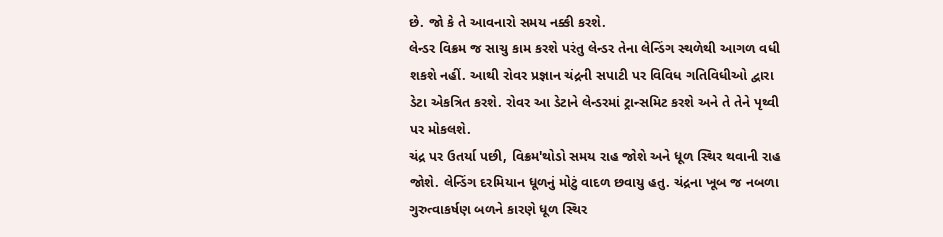છે. જો કે તે આવનારો સમય નક્કી કરશે.
લેન્ડર વિક્રમ જ સાચુ કામ કરશે પરંતુ લેન્ડર તેના લેન્ડિંગ સ્થળેથી આગળ વધી શકશે નહીં. આથી રોવર પ્રજ્ઞાન ચંદ્રની સપાટી પર વિવિધ ગતિવિધીઓ દ્વારા ડેટા એકત્રિત કરશે. રોવર આ ડેટાને લેન્ડરમાં ટ્રાન્સમિટ કરશે અને તે તેને પૃથ્વી પર મોકલશે.
ચંદ્ર પર ઉતર્યા પછી, વિક્રમ'થોડો સમય રાહ જોશે અને ધૂળ સ્થિર થવાની રાહ જોશે. લેન્ડિંગ દરમિયાન ધૂળનું મોટું વાદળ છવાયુ હતુ. ચંદ્રના ખૂબ જ નબળા ગુરુત્વાકર્ષણ બળને કારણે ધૂળ સ્થિર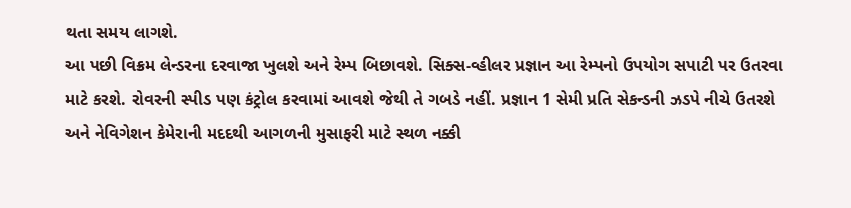થતા સમય લાગશે.
આ પછી વિક્રમ લેન્ડરના દરવાજા ખુલશે અને રેમ્પ બિછાવશે. સિક્સ-વ્હીલર પ્રજ્ઞાન આ રેમ્પનો ઉપયોગ સપાટી પર ઉતરવા માટે કરશે. રોવરની સ્પીડ પણ કંટ્રોલ કરવામાં આવશે જેથી તે ગબડે નહીં. પ્રજ્ઞાન 1 સેમી પ્રતિ સેકન્ડની ઝડપે નીચે ઉતરશે અને નેવિગેશન કેમેરાની મદદથી આગળની મુસાફરી માટે સ્થળ નક્કી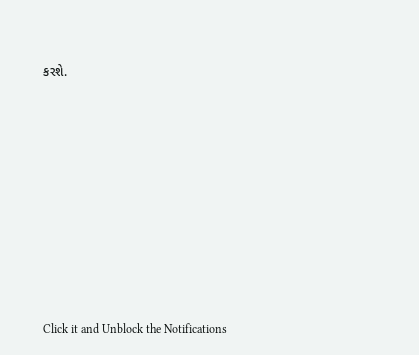કરશે.












Click it and Unblock the Notifications